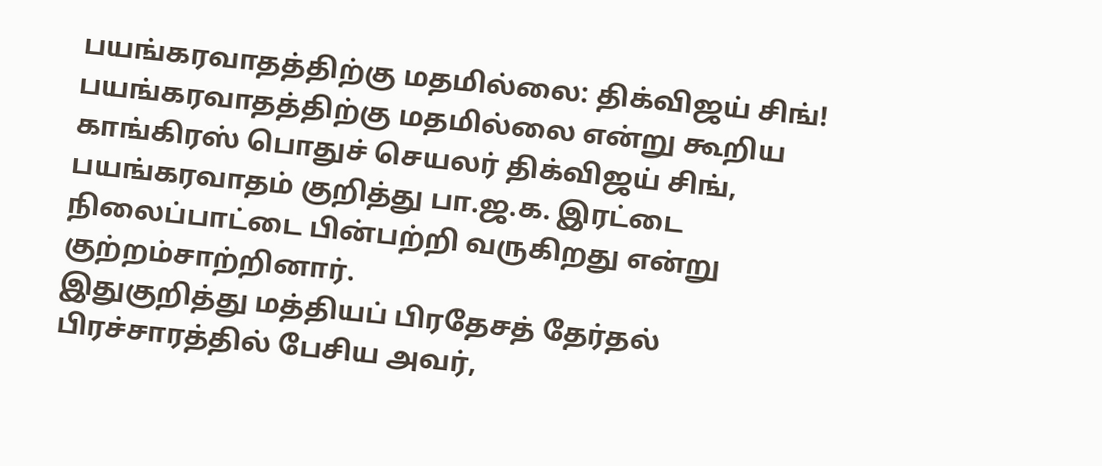பயங்கரவாதத்திற்கு மதமில்லை: திக்விஜய் சிங்!
பயங்கரவாதத்திற்கு மதமில்லை என்று கூறிய காங்கிரஸ் பொதுச் செயலர் திக்விஜய் சிங், பயங்கரவாதம் குறித்து பா.ஜ.க. இரட்டை நிலைப்பாட்டை பின்பற்றி வருகிறது என்று குற்றம்சாற்றினார்.
இதுகுறித்து மத்தியப் பிரதேசத் தேர்தல் பிரச்சாரத்தில் பேசிய அவர்,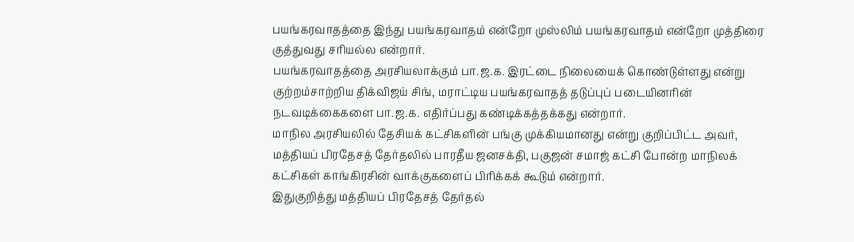பயங்கரவாதத்தை இந்து பயங்கரவாதம் என்றோ முஸ்லிம் பயங்கரவாதம் என்றோ முத்திரை குத்துவது சரியல்ல என்றார்.
பயங்கரவாதத்தை அரசியலாக்கும் பா.ஜ.க. இரட்டை நிலையைக் கொண்டுள்ளது என்று குற்றம்சாற்றிய திக்விஜய் சிங், மராட்டிய பயங்கரவாதத் தடுப்புப் படையினரின் நடவடிக்கைகளை பா.ஜ.க. எதிர்ப்பது கண்டிக்கத்தக்கது என்றார்.
மாநில அரசியலில் தேசியக் கட்சிகளின் பங்கு முக்கியமானது என்று குறிப்பிட்ட அவர், மத்தியப் பிரதேசத் தேர்தலில் பாரதீய ஜனசக்தி, பகுஜன் சமாஜ் கட்சி போன்ற மாநிலக் கட்சிகள் காங்கிரசின் வாக்குகளைப் பிரிக்கக் கூடும் என்றார்.
இதுகுறித்து மத்தியப் பிரதேசத் தேர்தல்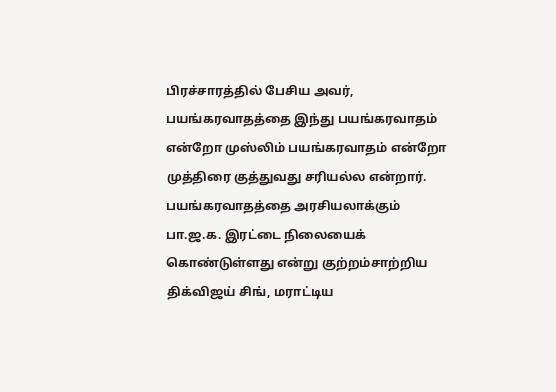பிரச்சாரத்தில் பேசிய அவர், பயங்கரவாதத்தை இந்து பயங்கரவாதம் என்றோ முஸ்லிம் பயங்கரவாதம் என்றோ முத்திரை குத்துவது சரியல்ல என்றார்.
பயங்கரவாதத்தை அரசியலாக்கும் பா.ஜ.க. இரட்டை நிலையைக் கொண்டுள்ளது என்று குற்றம்சாற்றிய திக்விஜய் சிங், மராட்டிய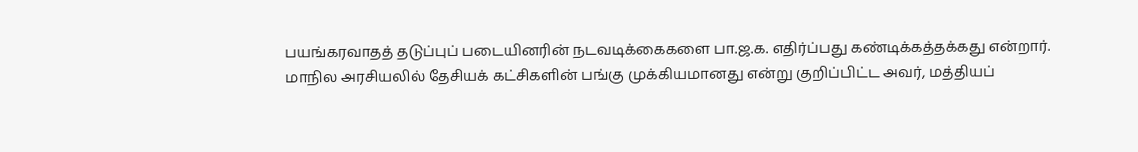பயங்கரவாதத் தடுப்புப் படையினரின் நடவடிக்கைகளை பா.ஜ.க. எதிர்ப்பது கண்டிக்கத்தக்கது என்றார்.
மாநில அரசியலில் தேசியக் கட்சிகளின் பங்கு முக்கியமானது என்று குறிப்பிட்ட அவர், மத்தியப்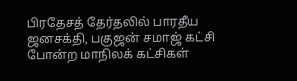பிரதேசத் தேர்தலில் பாரதீய ஜனசக்தி, பகுஜன் சமாஜ் கட்சி போன்ற மாநிலக் கட்சிகள்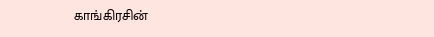காங்கிரசின்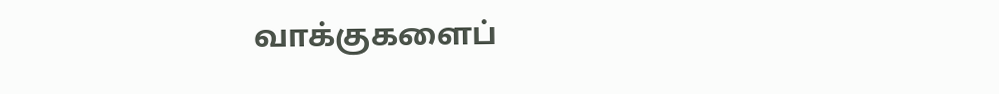வாக்குகளைப்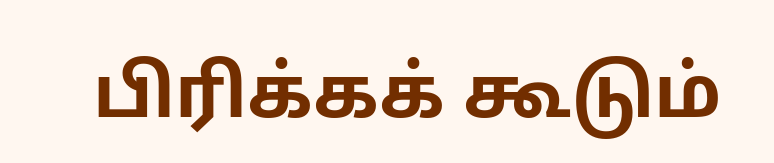பிரிக்கக் கூடும்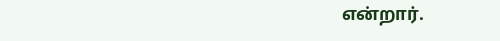என்றார்.